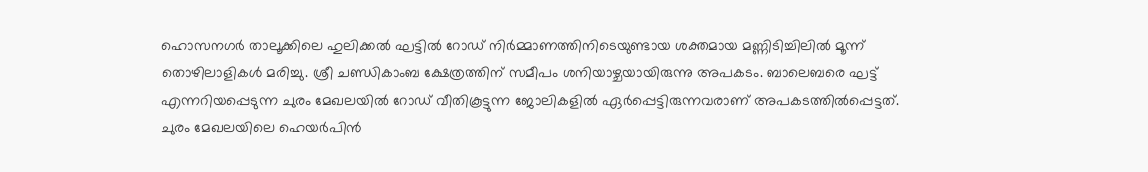ഹൊസനഗർ താലൂക്കിലെ ഹുലിക്കൽ ഘട്ടിൽ റോഡ് നിർമ്മാണത്തിനിടെയുണ്ടായ ശക്തമായ മണ്ണിടിച്ചിലിൽ മൂന്ന് തൊഴിലാളികൾ മരിച്ചു. ശ്രീ ചണ്ഡികാംബ ക്ഷേത്രത്തിന് സമീപം ശനിയാഴ്ചയായിരുന്നു അപകടം. ബാലെബരെ ഘട്ട് എന്നറിയപ്പെടുന്ന ചുരം മേഖലയിൽ റോഡ് വീതികൂട്ടുന്ന ജോലികളിൽ ഏർപ്പെട്ടിരുന്നവരാണ് അപകടത്തിൽപ്പെട്ടത്.
ചുരം മേഖലയിലെ ഹെയർപിൻ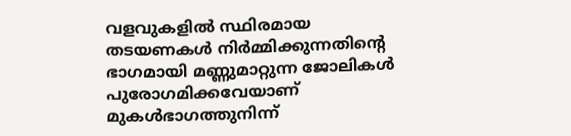വളവുകളിൽ സ്ഥിരമായ തടയണകൾ നിർമ്മിക്കുന്നതിൻ്റെ ഭാഗമായി മണ്ണുമാറ്റുന്ന ജോലികൾ പുരോഗമിക്കവേയാണ് മുകൾഭാഗത്തുനിന്ന്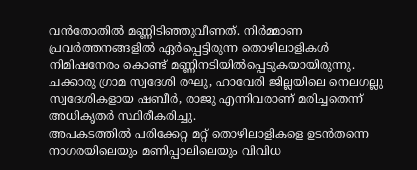വൻതോതിൽ മണ്ണിടിഞ്ഞുവീണത്. നിർമ്മാണ പ്രവർത്തനങ്ങളിൽ ഏർപ്പെട്ടിരുന്ന തൊഴിലാളികൾ നിമിഷനേരം കൊണ്ട് മണ്ണിനടിയിൽപ്പെടുകയായിരുന്നു. ചക്കാരു ഗ്രാമ സ്വദേശി രഘു, ഹാവേരി ജില്ലയിലെ നെലഗല്ലു സ്വദേശികളായ ഷബീർ, രാജു എന്നിവരാണ് മരിച്ചതെന്ന് അധികൃതർ സ്ഥിരീകരിച്ചു.
അപകടത്തിൽ പരിക്കേറ്റ മറ്റ് തൊഴിലാളികളെ ഉടൻതന്നെ നാഗരയിലെയും മണിപ്പാലിലെയും വിവിധ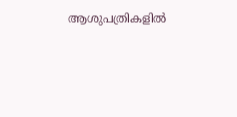ആശുപത്രികളിൽ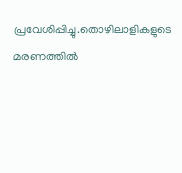പ്രവേശിപ്പിച്ചു.തൊഴിലാളികളുടെ മരണത്തിൽ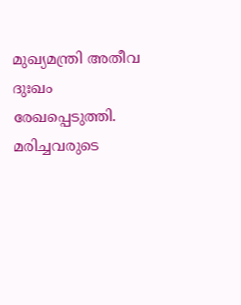മുഖ്യമന്ത്രി അതീവ ദുഃഖം രേഖപ്പെടുത്തി. മരിച്ചവരുടെ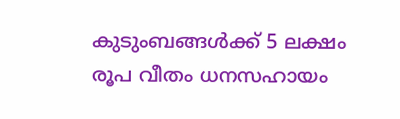കുടുംബങ്ങൾക്ക് 5 ലക്ഷം രൂപ വീതം ധനസഹായം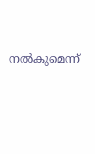നൽകുമെന്ന്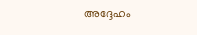അദ്ദേഹം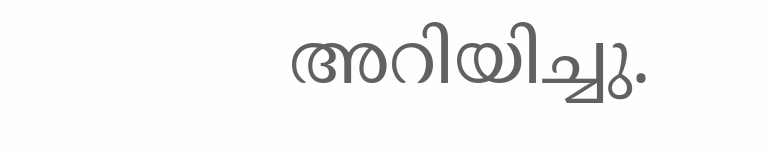അറിയിച്ചു.